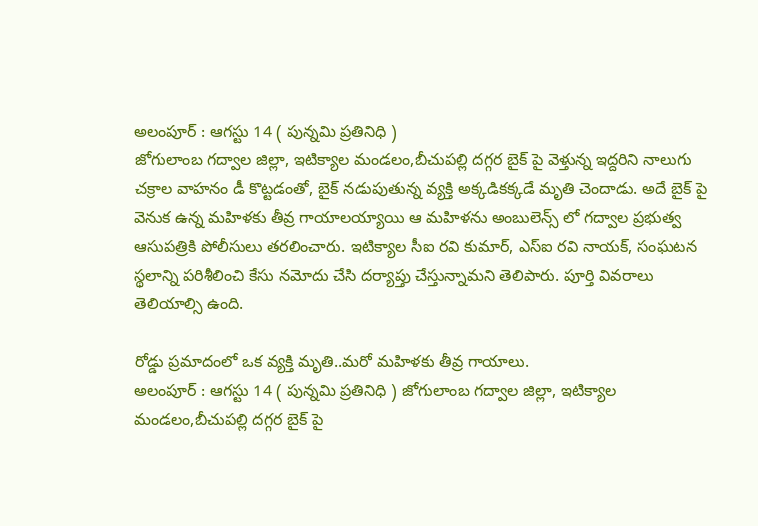అలంపూర్ : ఆగస్టు 14 ( పున్నమి ప్రతినిధి )
జోగులాంబ గద్వాల జిల్లా, ఇటిక్యాల మండలం,బీచుపల్లి దగ్గర బైక్ పై వెళ్తున్న ఇద్దరిని నాలుగు చక్రాల వాహనం డీ కొట్టడంతో, బైక్ నడుపుతున్న వ్యక్తి అక్కడికక్కడే మృతి చెందాడు. అదే బైక్ పై వెనుక ఉన్న మహిళకు తీవ్ర గాయాలయ్యాయి ఆ మహిళను అంబులెన్స్ లో గద్వాల ప్రభుత్వ ఆసుపత్రికి పోలీసులు తరలించారు. ఇటిక్యాల సీఐ రవి కుమార్, ఎస్ఐ రవి నాయక్, సంఘటన స్థలాన్ని పరిశీలించి కేసు నమోదు చేసి దర్యాప్తు చేస్తున్నామని తెలిపారు. పూర్తి వివరాలు తెలియాల్సి ఉంది.

రోడ్డు ప్రమాదంలో ఒక వ్యక్తి మృతి..మరో మహిళకు తీవ్ర గాయాలు.
అలంపూర్ : ఆగస్టు 14 ( పున్నమి ప్రతినిధి ) జోగులాంబ గద్వాల జిల్లా, ఇటిక్యాల మండలం,బీచుపల్లి దగ్గర బైక్ పై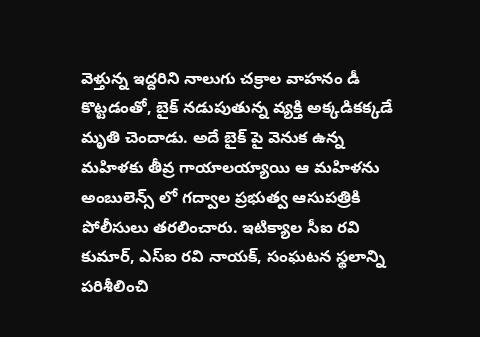వెళ్తున్న ఇద్దరిని నాలుగు చక్రాల వాహనం డీ కొట్టడంతో, బైక్ నడుపుతున్న వ్యక్తి అక్కడికక్కడే మృతి చెందాడు. అదే బైక్ పై వెనుక ఉన్న మహిళకు తీవ్ర గాయాలయ్యాయి ఆ మహిళను అంబులెన్స్ లో గద్వాల ప్రభుత్వ ఆసుపత్రికి పోలీసులు తరలించారు. ఇటిక్యాల సీఐ రవి కుమార్, ఎస్ఐ రవి నాయక్, సంఘటన స్థలాన్ని పరిశీలించి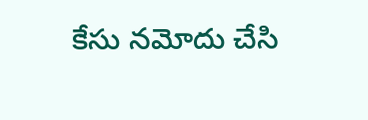కేసు నమోదు చేసి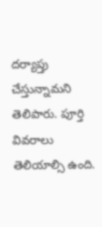దర్యాప్తు చేస్తున్నామని తెలిపారు. పూర్తి వివరాలు తెలియాల్సి ఉంది.